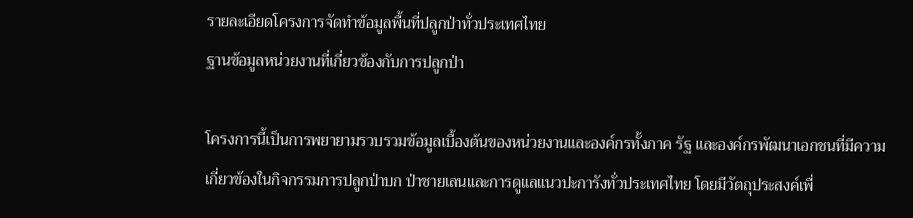รายละเอียดโครงการจัดทำข้อมูลพื้นที่ปลูกป่าทั่วประเทศไทย
ฐานข้อมูลหน่วยงานที่เกี่ยวข้องกับการปลูกป่า

โครงการนี้เป็นการพยายามรวบรวมข้อมูลเบื้องต้นของหน่วยงานและองค์กรทั้งภาค รัฐ และองค์กรพัฒนาเอกชนที่มีความเกี่ยวข้องในกิจกรรมการปลูกป่าบก ป่าชายเลนและการดูแลแนวปะการังทั่วประเทศไทย โดยมีวัตถุประสงค์เพื่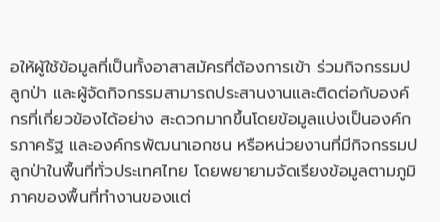อให้ผู้ใช้ข้อมูลที่เป็นทั้งอาสาสมัครที่ต้องการเข้า ร่วมกิจกรรมปลูกป่า และผู้จัดกิจกรรมสามารถประสานงานและติดต่อกับองค์กรที่เกี่ยวข้องได้อย่าง สะดวกมากขึ้นโดยข้อมูลแบ่งเป็นองค์กรภาครัฐ และองค์กรพัฒนาเอกชน หรือหน่วยงานที่มีกิจกรรมปลูกป่าในพื้นที่ทั่วประเทศไทย โดยพยายามจัดเรียงข้อมูลตามภูมิภาคของพื้นที่ทำงานของแต่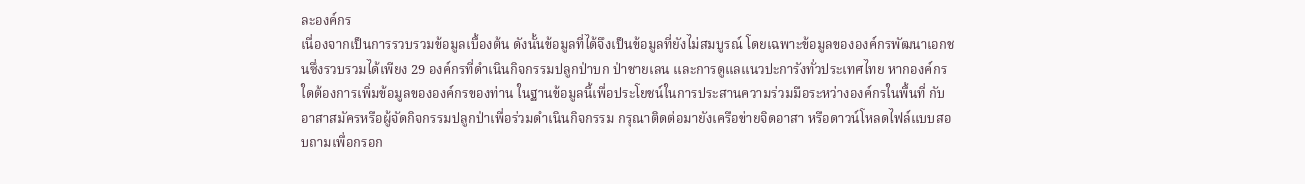ละองค์กร
เนื่องจากเป็นการรวบรวมข้อมูลเบื้องต้น ดังนั้นข้อมูลที่ได้จึงเป็นข้อมูลที่ยังไม่สมบูรณ์ โดยเฉพาะข้อมูลขององค์กรพัฒนาเอกชนซึ่งรวบรวมได้เพียง 29 องค์กรที่ดำเนินกิจกรรมปลูกป่าบก ป่าชายเลน และการดูแลแนวปะการังทั่วประเทศไทย หากองค์กรใดต้องการเพิ่มข้อมูลขององค์กรของท่าน ในฐานข้อมูลนี้เพื่อประโยชน์ในการประสานความร่วมมือระหว่างองค์กรในพื้นที่ กับอาสาสมัครหรือผู้จัดกิจกรรมปลูกป่าเพื่อร่วมดำเนินกิจกรรม กรุณาติดต่อมายังเครือข่ายจิดอาสา หรือดาวน์โหลดไฟล์แบบสอบถามเพื่อกรอก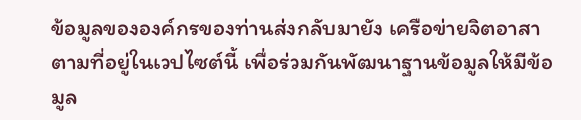ข้อมูลขององค์กรของท่านส่งกลับมายัง เครือข่ายจิตอาสาตามที่อยู่ในเวปไซต์นี้ เพื่อร่วมกันพัฒนาฐานข้อมูลให้มีข้อมูล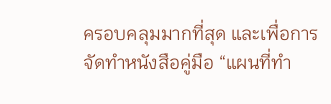ครอบคลุมมากที่สุด และเพื่อการจัดทำหนังสือคู่มือ “แผนที่ทำ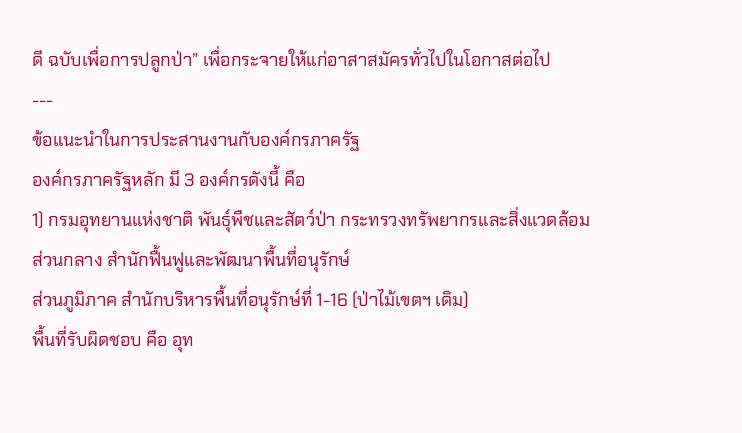ดี ฉบับเพื่อการปลูกป่า” เพื่อกระจายให้แก่อาสาสมัครทั่วไปในโอกาสต่อไป
---
ข้อแนะนำในการประสานงานกับองค์กรภาครัฐ
องค์กรภาครัฐหลัก มี 3 องค์กรดังนี้ คือ
1) กรมอุทยานแห่งชาติ พันธุ์พืชและสัตว์ป่า กระทรวงทรัพยากรและสิ่งแวดล้อม
ส่วนกลาง สำนักฟื้นฟูและพัฒนาพื้นที่อนุรักษ์
ส่วนภูมิภาค สำนักบริหารพื้นที่อนุรักษ์ที่ 1-16 (ป่าไม้เขตฯ เดิม)
พื้นที่รับผิดชอบ คือ อุท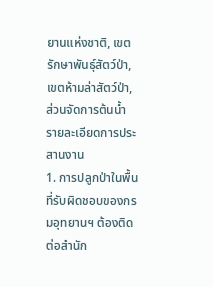ยานแห่งชาติ, เขตรักษาพันธุ์สัตว์ป่า, เขตห้ามล่าสัตว์ป่า, ส่วนจัดการต้นน้ำ
รายละเอียดการประสานงาน
1. การปลูกป่าในพื้นที่รับผิดชอบของกรมอุทยานฯ ต้องติดต่อสำนัก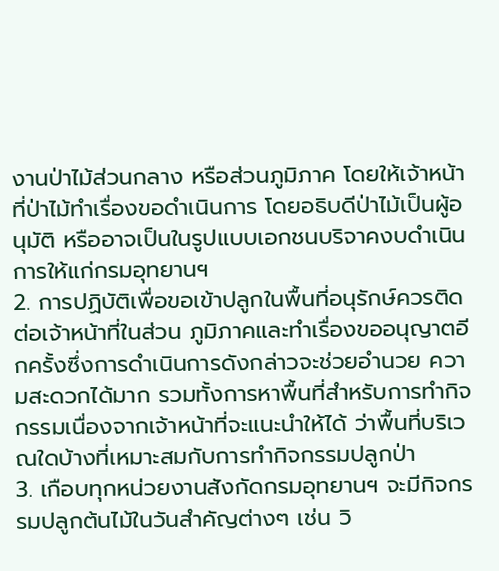งานป่าไม้ส่วนกลาง หรือส่วนภูมิภาค โดยให้เจ้าหน้าที่ป่าไม้ทำเรื่องขอดำเนินการ โดยอธิบดีป่าไม้เป็นผู้อนุมัติ หรืออาจเป็นในรูปแบบเอกชนบริจาคงบดำเนินการให้แก่กรมอุทยานฯ
2. การปฏิบัติเพื่อขอเข้าปลูกในพื้นที่อนุรักษ์ควรติดต่อเจ้าหน้าที่ในส่วน ภูมิภาคและทำเรื่องขออนุญาตอีกครั้งซึ่งการดำเนินการดังกล่าวจะช่วยอำนวย ความสะดวกได้มาก รวมทั้งการหาพื้นที่สำหรับการทำกิจกรรมเนื่องจากเจ้าหน้าที่จะแนะนำให้ได้ ว่าพื้นที่บริเวณใดบ้างที่เหมาะสมกับการทำกิจกรรมปลูกป่า
3. เกือบทุกหน่วยงานสังกัดกรมอุทยานฯ จะมีกิจกรรมปลูกต้นไม้ในวันสำคัญต่างๆ เช่น วิ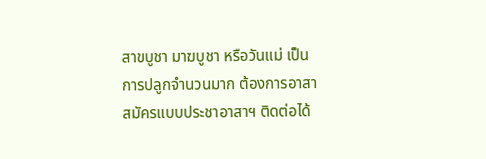สาขบูชา มาฆบูชา หรือวันแม่ เป็นการปลูกจำนวนมาก ต้องการอาสาสมัครแบบประชาอาสาฯ ติดต่อได้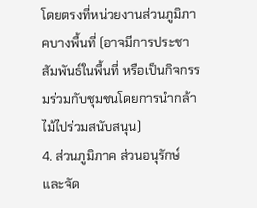โดยตรงที่หน่วยงานส่วนภูมิภาคบางพื้นที่ (อาจมีการประชาสัมพันธ์ในพื้นที่ หรือเป็นกิจกรรมร่วมกับชุมชนโดยการนำกล้าไม้ไปร่วมสนับสนุน)
4. ส่วนภูมิภาค ส่วนอนุรักษ์และจัด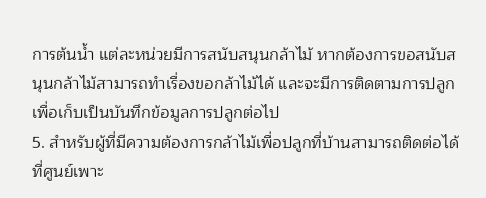การต้นน้ำ แต่ละหน่วยมีการสนับสนุนกล้าไม้ หากต้องการขอสนับสนุนกล้าไม้สามารถทำเรื่องขอกล้าไม้ได้ และจะมีการติดตามการปลูกเพื่อเก็บเป็นบันทึกข้อมูลการปลูกต่อไป
5. สำหรับผู้ที่มีความต้องการกล้าไม้เพื่อปลูกที่บ้านสามารถติดต่อได้ที่ศูนย์เพาะ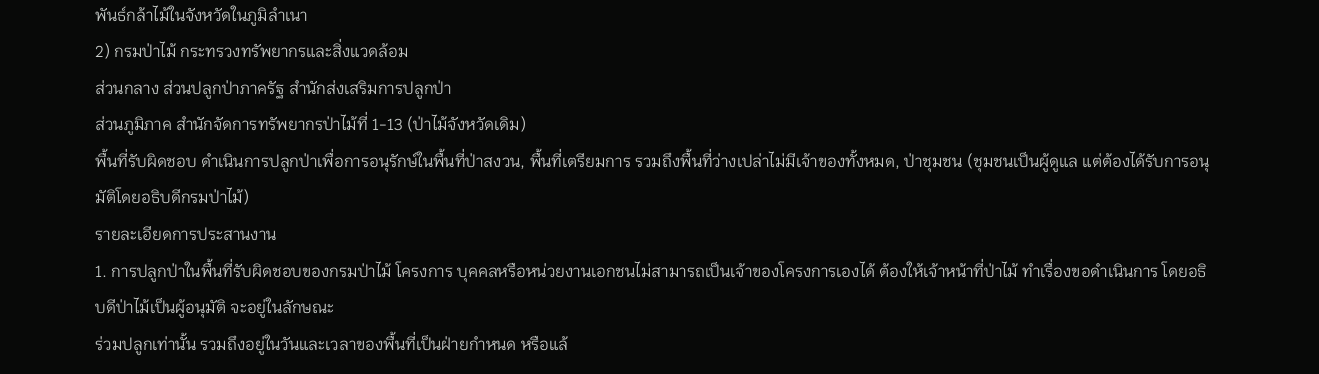พันธ์กล้าไม้ในจังหวัดในภูมิลำเนา
2) กรมป่าไม้ กระทรวงทรัพยากรและสิ่งแวดล้อม
ส่วนกลาง ส่วนปลูกป่าภาครัฐ สำนักส่งเสริมการปลูกป่า
ส่วนภูมิภาค สำนักจัดการทรัพยากรป่าไม้ที่ 1-13 (ป่าไม้จังหวัดเดิม)
พื้นที่รับผิดชอบ ดำเนินการปลูกป่าเพื่อการอนุรักษ์ในพื้นที่ป่าสงวน, พื้นที่เตรียมการ รวมถึงพื้นที่ว่างเปล่าไม่มีเจ้าของทั้งหมด, ป่าชุมชน (ชุมชนเป็นผู้ดูแล แต่ต้องได้รับการอนุมัติโดยอธิบดีกรมป่าไม้)
รายละเอียดการประสานงาน
1. การปลูกป่าในพื้นที่รับผิดชอบของกรมป่าไม้ โครงการ บุคคลหรือหน่วยงานเอกชนไม่สามารถเป็นเจ้าของโครงการเองได้ ต้องให้เจ้าหน้าที่ป่าไม้ ทำเรื่องขอดำเนินการ โดยอธิบดีป่าไม้เป็นผู้อนุมัติ จะอยู่ในลักษณะ
ร่วมปลูกเท่านั้น รวมถึงอยู่ในวันและเวลาของพื้นที่เป็นฝ่ายกำหนด หรือแล้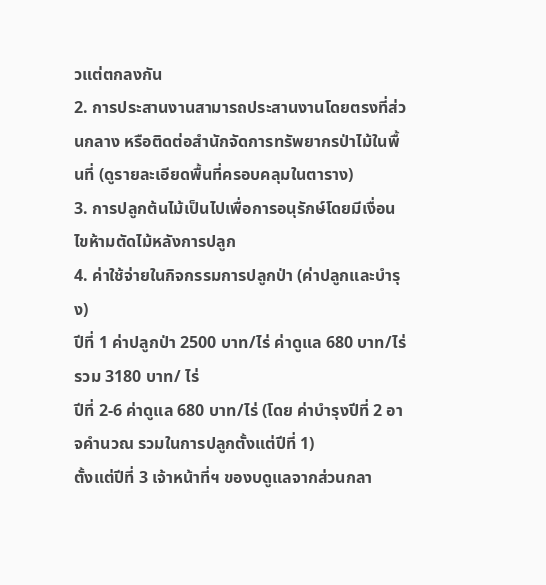วแต่ตกลงกัน
2. การประสานงานสามารถประสานงานโดยตรงที่ส่วนกลาง หรือติดต่อสำนักจัดการทรัพยากรป่าไม้ในพื้นที่ (ดูรายละเอียดพื้นที่ครอบคลุมในตาราง)
3. การปลูกต้นไม้เป็นไปเพื่อการอนุรักษ์โดยมีเงื่อนไขห้ามตัดไม้หลังการปลูก
4. ค่าใช้จ่ายในกิจกรรมการปลูกป่า (ค่าปลูกและบำรุง)
ปีที่ 1 ค่าปลูกป่า 2500 บาท/ไร่ ค่าดูแล 680 บาท/ไร่ รวม 3180 บาท/ ไร่
ปีที่ 2-6 ค่าดูแล 680 บาท/ไร่ (โดย ค่าบำรุงปีที่ 2 อาจคำนวณ รวมในการปลูกตั้งแต่ปีที่ 1)
ตั้งแต่ปีที่ 3 เจ้าหน้าที่ฯ ของบดูแลจากส่วนกลา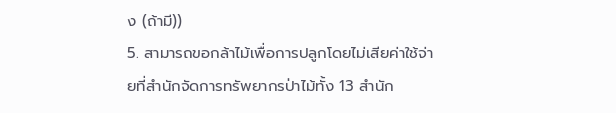ง (ถ้ามี))
5. สามารถขอกล้าไม้เพื่อการปลูกโดยไม่เสียค่าใช้จ่ายที่สำนักจัดการทรัพยากรป่าไม้ทั้ง 13 สำนัก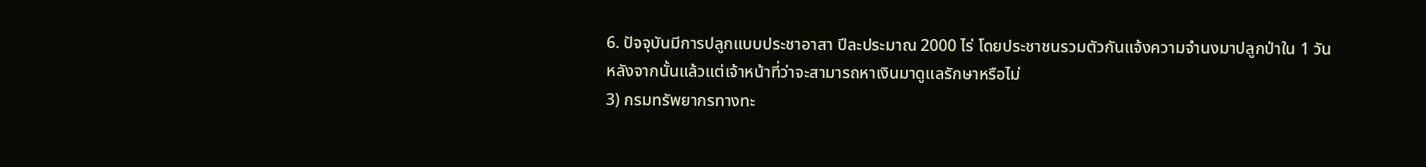6. ปัจจุบันมีการปลูกแบบประชาอาสา ปีละประมาณ 2000 ไร่ โดยประชาชนรวมตัวกันแจ้งความจำนงมาปลูกป่าใน 1 วัน หลังจากนั้นแล้วแต่เจ้าหน้าที่ว่าจะสามารถหาเงินมาดูแลรักษาหรือไม่
3) กรมทรัพยากรทางทะ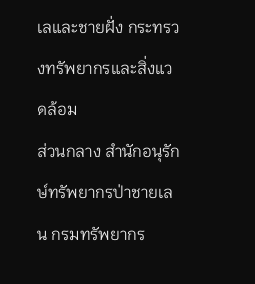เลและชายฝั่ง กระทรวงทรัพยากรและสิ่งแวดล้อม
ส่วนกลาง สำนักอนุรักษ์ทรัพยากรป่าชายเลน กรมทรัพยากร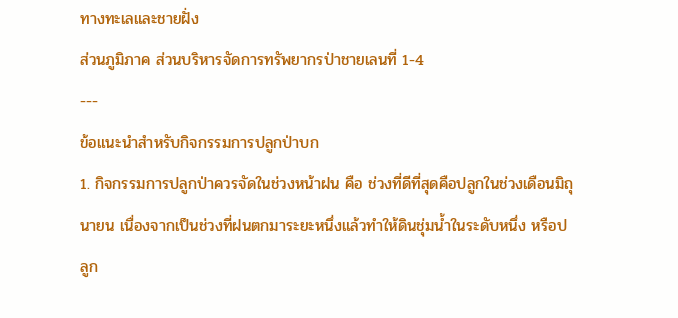ทางทะเลและชายฝั่ง
ส่วนภูมิภาค ส่วนบริหารจัดการทรัพยากรป่าชายเลนที่ 1-4
---
ข้อแนะนำสำหรับกิจกรรมการปลูกป่าบก
1. กิจกรรมการปลูกป่าควรจัดในช่วงหน้าฝน คือ ช่วงที่ดีที่สุดคือปลูกในช่วงเดือนมิถุนายน เนื่องจากเป็นช่วงที่ฝนตกมาระยะหนึ่งแล้วทำให้ดินชุ่มน้ำในระดับหนึ่ง หรือปลูก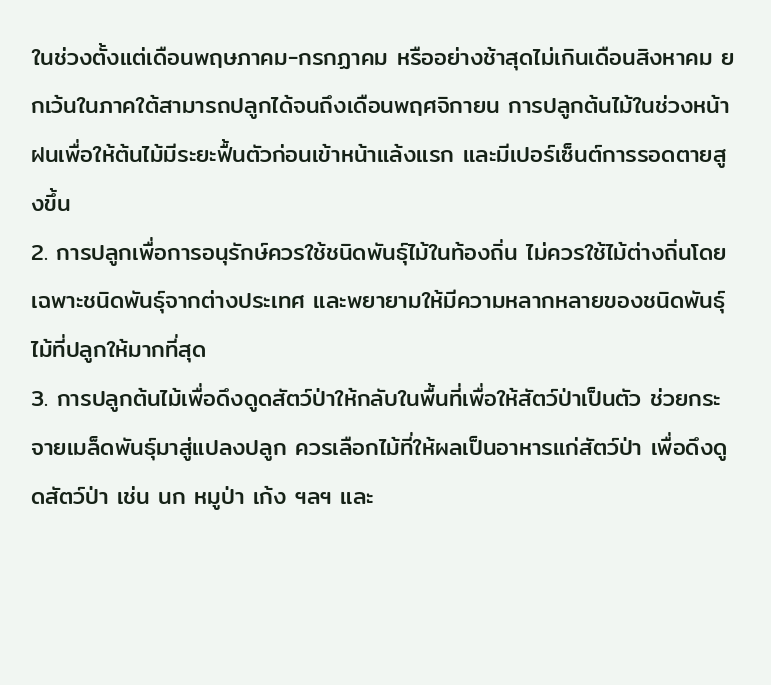ในช่วงตั้งแต่เดือนพฤษภาคม-กรกฏาคม หรืออย่างช้าสุดไม่เกินเดือนสิงหาคม ยกเว้นในภาคใต้สามารถปลูกได้จนถึงเดือนพฤศจิกายน การปลูกต้นไม้ในช่วงหน้าฝนเพื่อให้ต้นไม้มีระยะฟื้นตัวก่อนเข้าหน้าแล้งแรก และมีเปอร์เซ็นต์การรอดตายสูงขึ้น
2. การปลูกเพื่อการอนุรักษ์ควรใช้ชนิดพันธุ์ไม้ในท้องถิ่น ไม่ควรใช้ไม้ต่างถิ่นโดยเฉพาะชนิดพันธุ์จากต่างประเทศ และพยายามให้มีความหลากหลายของชนิดพันธุ์ไม้ที่ปลูกให้มากที่สุด
3. การปลูกต้นไม้เพื่อดึงดูดสัตว์ป่าให้กลับในพื้นที่เพื่อให้สัตว์ป่าเป็นตัว ช่วยกระจายเมล็ดพันธุ์มาสู่แปลงปลูก ควรเลือกไม้ที่ให้ผลเป็นอาหารแก่สัตว์ป่า เพื่อดึงดูดสัตว์ป่า เช่น นก หมูป่า เก้ง ฯลฯ และ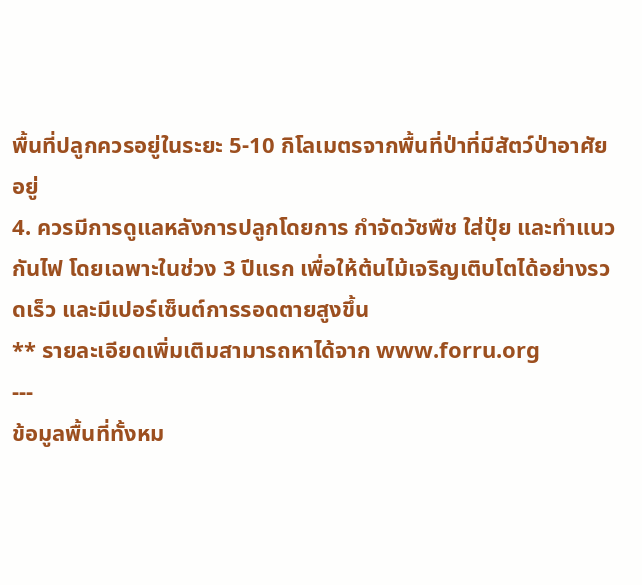พื้นที่ปลูกควรอยู่ในระยะ 5-10 กิโลเมตรจากพื้นที่ป่าที่มีสัตว์ป่าอาศัยอยู่
4. ควรมีการดูแลหลังการปลูกโดยการ กำจัดวัชพืช ใส่ปุ๋ย และทำแนวกันไฟ โดยเฉพาะในช่วง 3 ปีแรก เพื่อให้ต้นไม้เจริญเติบโตได้อย่างรวดเร็ว และมีเปอร์เซ็นต์การรอดตายสูงขึ้น
** รายละเอียดเพิ่มเติมสามารถหาได้จาก www.forru.org
---
ข้อมูลพื้นที่ทั้งหม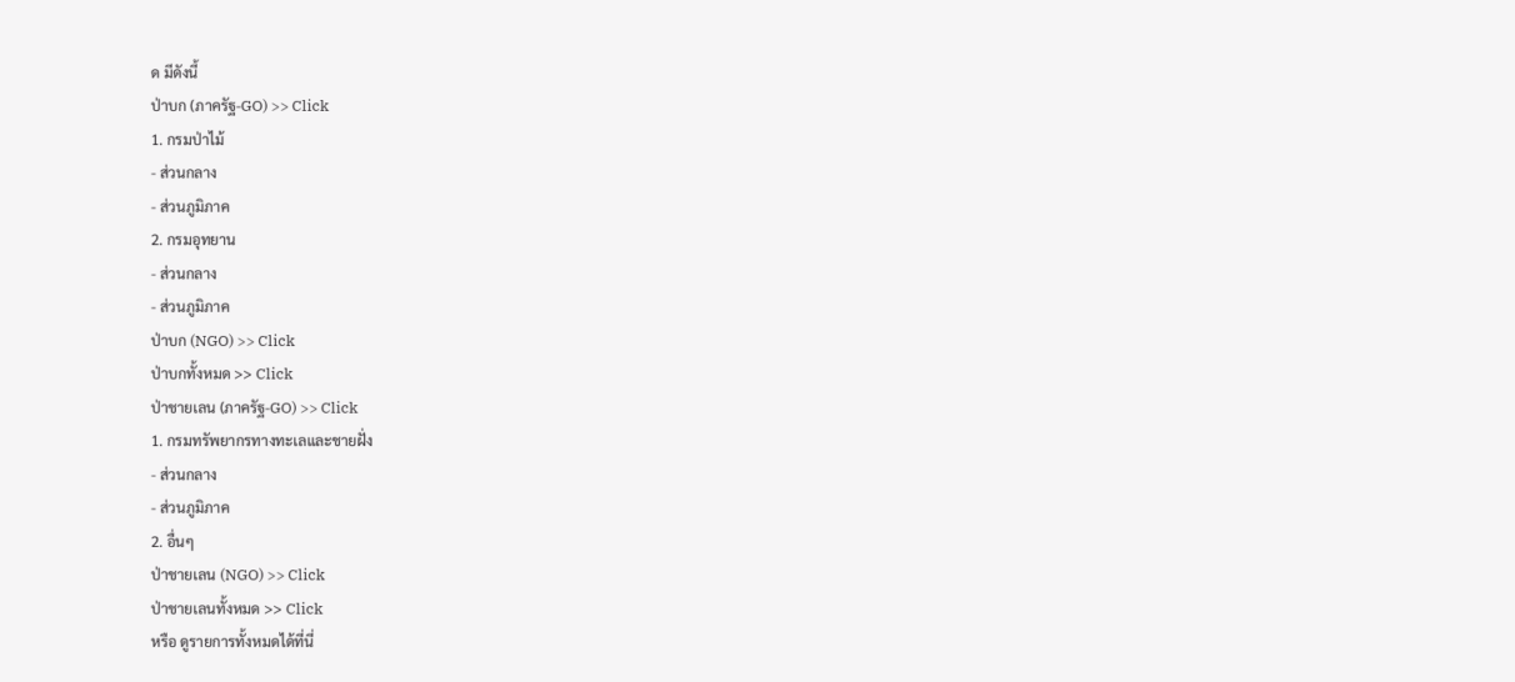ด มีดังนี้
ป่าบก (ภาครัฐ-GO) >> Click
1. กรมป่าไม้
- ส่วนกลาง
- ส่วนภูมิภาค
2. กรมอุทยาน
- ส่วนกลาง
- ส่วนภูมิภาค
ป่าบก (NGO) >> Click
ป่าบกทั้งหมด >> Click
ป่าชายเลน (ภาครัฐ-GO) >> Click
1. กรมทรัพยากรทางทะเลและชายฝั่ง
- ส่วนกลาง
- ส่วนภูมิภาค
2. อื่นๆ
ป่าชายเลน (NGO) >> Click
ป่าชายเลนทั้งหมด >> Click
หรือ ดูรายการทั้งหมดได้ที่นี่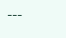---